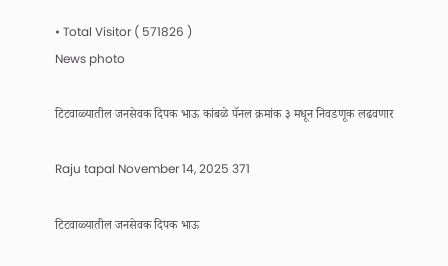• Total Visitor ( 571826 )
News photo

टिटवाळ्यातील जनसेवक दिपक भाऊ कांबळे पॅनल क्रमांक ३ मधून निवडणूक लढवणार

Raju tapal November 14, 2025 371

टिटवाळ्यातील जनसेवक दिपक भाऊ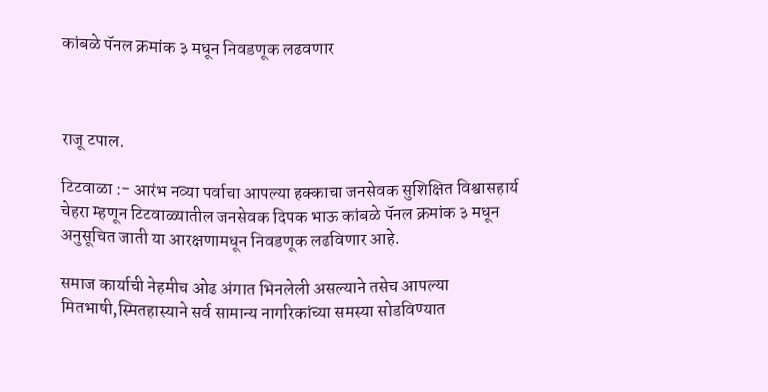कांबळे पॅनल क्रमांक ३ मधून निवडणूक लढवणार



राजू टपाल.

टिटवाळा :- आरंभ नव्या पर्वाचा आपल्या हक्काचा जनसेवक सुशिक्षित विश्वासहार्य चेहरा म्हणून टिटवाळ्यातील जनसेवक दिपक भाऊ कांबळे पॅनल क्रमांक ३ मधून अनुसूचित जाती या आरक्षणामधून निवडणूक लढविणार आहे.

समाज कार्याची नेहमीच ओढ अंगात भिनलेली असल्याने तसेच आपल्या मितभाषी,स्मितहास्याने सर्व सामान्य नागरिकांच्या समस्या सोडविण्यात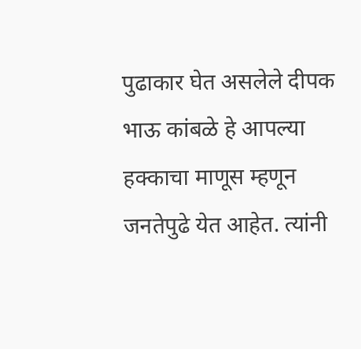पुढाकार घेत असलेले दीपक भाऊ कांबळे हे आपल्या हक्काचा माणूस म्हणून जनतेपुढे येत आहेत. त्यांनी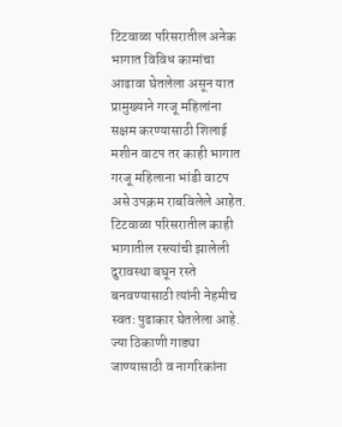टिटवाळा परिसरातील अनेक भागात विविध कामांचा आढावा घेतलेला असून यात प्रामुख्याने गरजू महिलांना सक्षम करण्यासाठी शिलाई मशीन वाटप तर काही भागात गरजू महिलाना भांडी वाटप असे उपक्रम राबविलेले आहेत. टिटवाळा परिसरातील काही भागातील रस्त्यांची झालेली दुरावस्था बघून रस्ते बनवण्यासाठी त्यांनी नेहमीच स्वतः पुढाकार घेतलेला आहे. ज्या ठिकाणी गाड्या जाण्यासाठी व नागरिकांना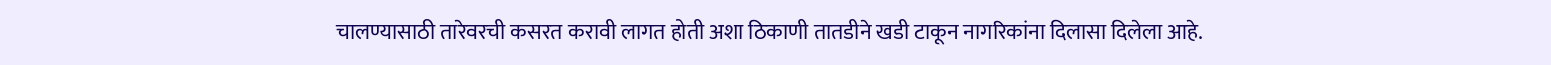चालण्यासाठी तारेवरची कसरत करावी लागत होती अशा ठिकाणी तातडीने खडी टाकून नागरिकांना दिलासा दिलेला आहे.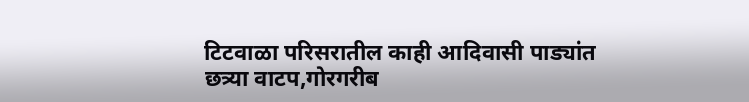टिटवाळा परिसरातील काही आदिवासी पाड्यांत छत्र्या वाटप,गोरगरीब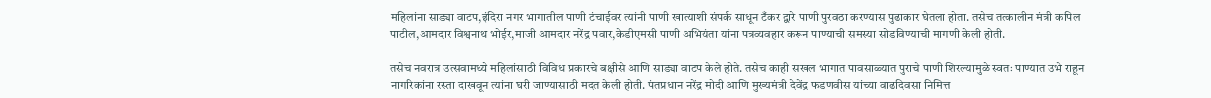महिलांना साड्या वाटप,इंदिरा नगर भागातील पाणी टंचाईवर त्यांनी पाणी खात्याशी संपर्क साधून टँकर द्वारे पाणी पुरवठा करण्यास पुढाकार घेतला होता. तसेच तत्कालीन मंत्री कपिल पाटील,आमदार विश्वनाथ भोईर,माजी आमदार नरेंद्र पवार,केडीएमसी पाणी अभियंता यांना पत्रव्यवहार करून पाण्याची समस्या सोडविण्याची मागणी केली होती.

तसेच नवरात्र उत्सवामध्ये महिलांसाठी विविध प्रकारचे बक्षीसे आणि साड्या वाटप केले होते. तसेच काही सखल भागात पावसाळ्यात पुराचे पाणी शिरल्यामुळे स्वतः पाण्यात उभे राहून नागरिकांना रस्ता दाखवून त्यांना घरी जाण्यासाठी मदत केली होती. पंतप्रधान नरेंद्र मोदी आणि मुख्यमंत्री देवेंद्र फडणवीस यांच्या वाढदिवसा निमित्त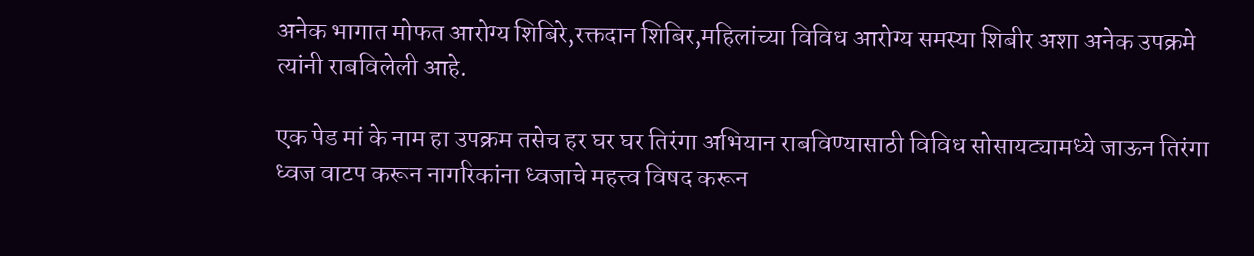अनेक भागात मोफत आरोग्य शिबिरे,रक्तदान शिबिर,महिलांच्या विविध आरोग्य समस्या शिबीर अशा अनेक उपक्रमे त्यांनी राबविलेली आहे.

एक पेड मां के नाम हा उपक्रम तसेच हर घर घर तिरंगा अभियान राबविण्यासाठी विविध सोसायट्यामध्ये जाऊन तिरंगा ध्वज वाटप करून नागरिकांना ध्वजाचे महत्त्व विषद करून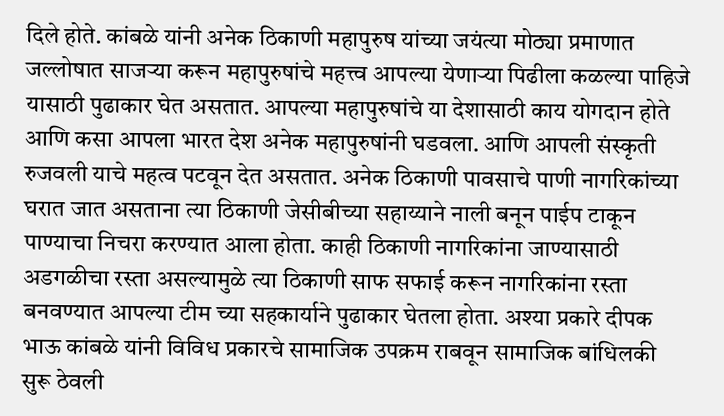दिले होते. कांबळे यांनी अनेक ठिकाणी महापुरुष यांच्या जयंत्या मोठ्या प्रमाणात जल्लोषात साजऱ्या करून महापुरुषांचे महत्त्व आपल्या येणाऱ्या पिढीला कळल्या पाहिजे यासाठी पुढाकार घेत असतात. आपल्या महापुरुषांचे या देशासाठी काय योगदान होते आणि कसा आपला भारत देश अनेक महापुरुषांनी घडवला. आणि आपली संस्कृती रुजवली याचे महत्व पटवून देत असतात. अनेक ठिकाणी पावसाचे पाणी नागरिकांच्या घरात जात असताना त्या ठिकाणी जेसीबीच्या सहाय्याने नाली बनून पाईप टाकून पाण्याचा निचरा करण्यात आला होता. काही ठिकाणी नागरिकांना जाण्यासाठी अडगळीचा रस्ता असल्यामुळे त्या ठिकाणी साफ सफाई करून नागरिकांना रस्ता बनवण्यात आपल्या टीम च्या सहकार्याने पुढाकार घेतला होता. अश्या प्रकारे दीपक भाऊ कांबळे यांनी विविध प्रकारचे सामाजिक उपक्रम राबवून सामाजिक बांधिलकी सुरू ठेवली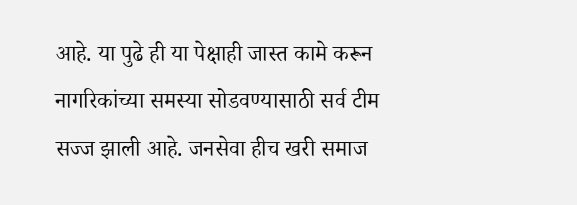आहे. या पुढे ही या पेक्षाही जास्त कामे करून नागरिकांच्या समस्या सोडवण्यासाठी सर्व टीम सज्ज झाली आहे. जनसेवा हीच खरी समाज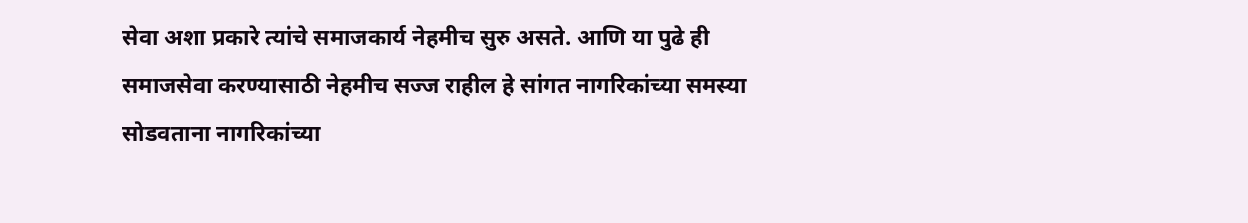सेवा अशा प्रकारे त्यांचे समाजकार्य नेहमीच सुरु असते. आणि या पुढे ही समाजसेवा करण्यासाठी नेहमीच सज्ज राहील हे सांगत नागरिकांच्या समस्या सोडवताना नागरिकांच्या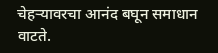चेहऱ्यावरचा आनंद बघून समाधान वाटते.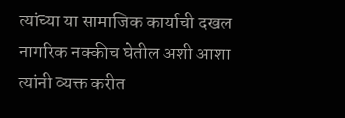त्यांच्या या सामाजिक कार्याची दखल नागरिक नक्कीच घेतील अशी आशा त्यांनी व्यक्त करीत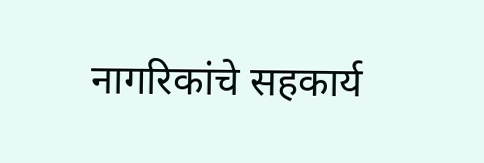नागरिकांचे सहकार्य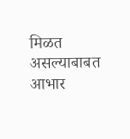मिळत असल्याबाबत आभार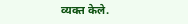व्यक्त केले.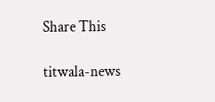Share This

titwala-news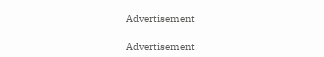Advertisement

Advertisement